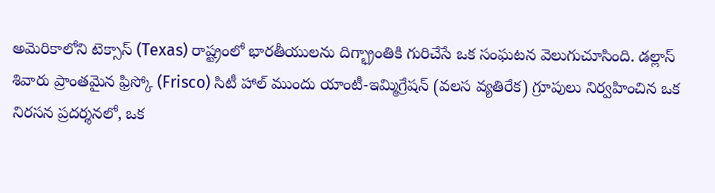అమెరికాలోని టెక్సాస్ (Texas) రాష్ట్రంలో భారతీయులను దిగ్భ్రాంతికి గురిచేసే ఒక సంఘటన వెలుగుచూసింది. డల్లాస్ శివారు ప్రాంతమైన ఫ్రిస్కో (Frisco) సిటీ హాల్ ముందు యాంటీ-ఇమ్మిగ్రేషన్ (వలస వ్యతిరేక) గ్రూపులు నిర్వహించిన ఒక నిరసన ప్రదర్శనలో, ఒక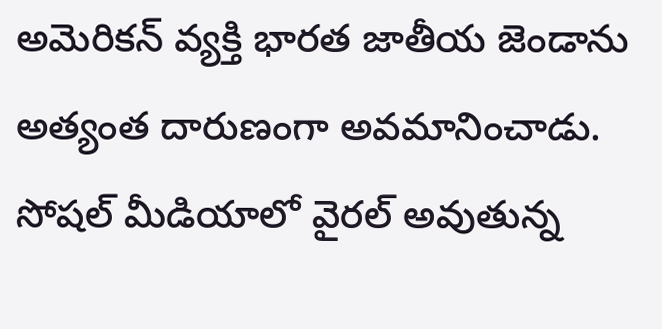అమెరికన్ వ్యక్తి భారత జాతీయ జెండాను అత్యంత దారుణంగా అవమానించాడు.
సోషల్ మీడియాలో వైరల్ అవుతున్న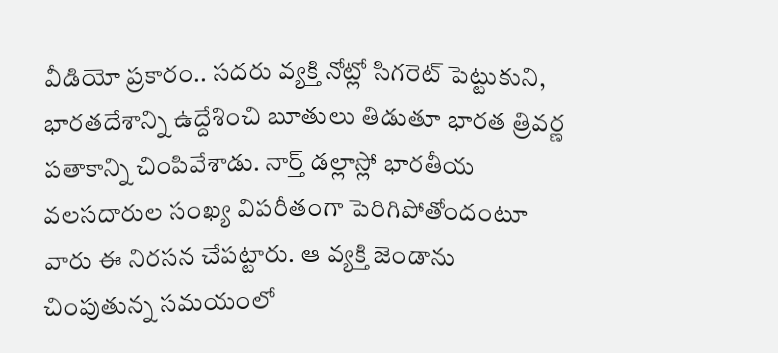వీడియో ప్రకారం.. సదరు వ్యక్తి నోట్లో సిగరెట్ పెట్టుకుని, భారతదేశాన్ని ఉద్దేశించి బూతులు తిడుతూ భారత త్రివర్ణ పతాకాన్ని చింపివేశాడు. నార్త్ డల్లాస్లో భారతీయ వలసదారుల సంఖ్య విపరీతంగా పెరిగిపోతోందంటూ వారు ఈ నిరసన చేపట్టారు. ఆ వ్యక్తి జెండాను చింపుతున్న సమయంలో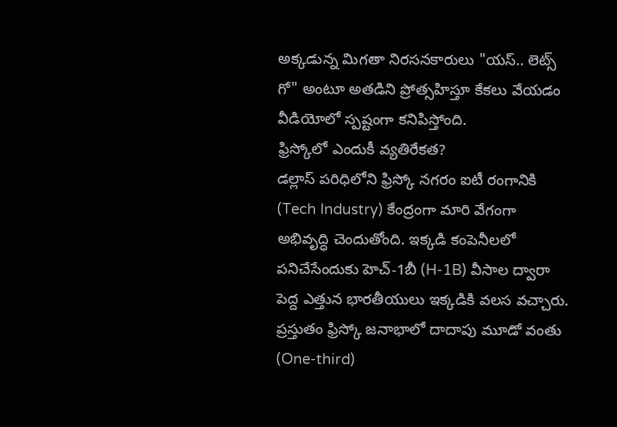అక్కడున్న మిగతా నిరసనకారులు "యస్.. లెట్స్ గో" అంటూ అతడిని ప్రోత్సహిస్తూ కేకలు వేయడం వీడియోలో స్పష్టంగా కనిపిస్తోంది.
ఫ్రిస్కోలో ఎందుకీ వ్యతిరేకత?
డల్లాస్ పరిధిలోని ఫ్రిస్కో నగరం ఐటీ రంగానికి (Tech Industry) కేంద్రంగా మారి వేగంగా అభివృద్ధి చెందుతోంది. ఇక్కడి కంపెనీలలో పనిచేసేందుకు హెచ్-1బీ (H-1B) వీసాల ద్వారా పెద్ద ఎత్తున భారతీయులు ఇక్కడికి వలస వచ్చారు. ప్రస్తుతం ఫ్రిస్కో జనాభాలో దాదాపు మూడో వంతు (One-third)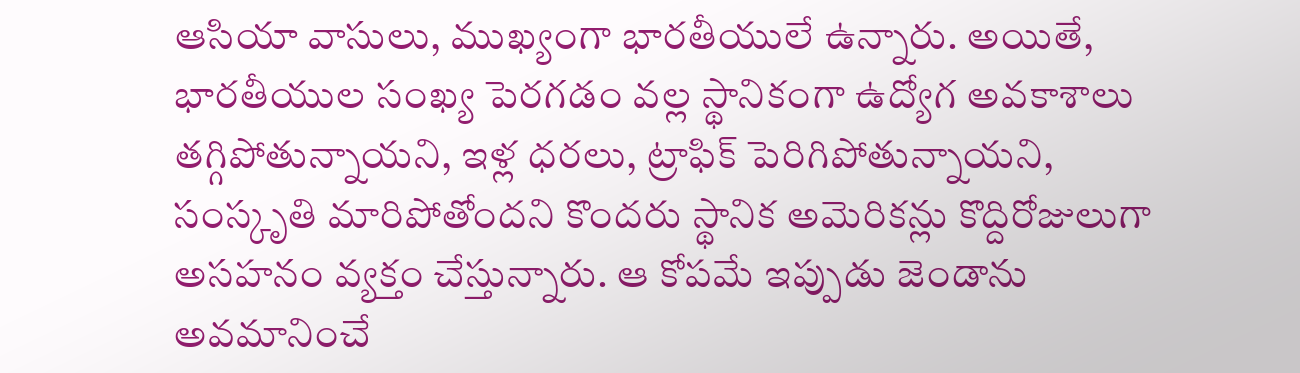ఆసియా వాసులు, ముఖ్యంగా భారతీయులే ఉన్నారు. అయితే, భారతీయుల సంఖ్య పెరగడం వల్ల స్థానికంగా ఉద్యోగ అవకాశాలు తగ్గిపోతున్నాయని, ఇళ్ల ధరలు, ట్రాఫిక్ పెరిగిపోతున్నాయని, సంస్కృతి మారిపోతోందని కొందరు స్థానిక అమెరికన్లు కొద్దిరోజులుగా అసహనం వ్యక్తం చేస్తున్నారు. ఆ కోపమే ఇప్పుడు జెండాను అవమానించే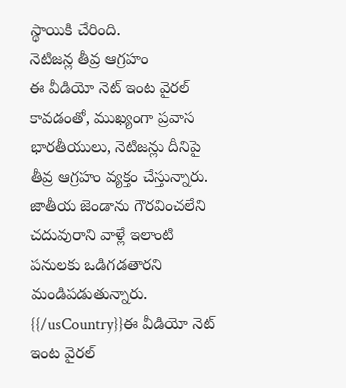స్థాయికి చేరింది.
నెటిజన్ల తీవ్ర ఆగ్రహం
ఈ వీడియో నెట్ ఇంట వైరల్ కావడంతో, ముఖ్యంగా ప్రవాస భారతీయులు, నెటిజన్లు దీనిపై తీవ్ర ఆగ్రహం వ్యక్తం చేస్తున్నారు. జాతీయ జెండాను గౌరవించలేని చదువురాని వాళ్లే ఇలాంటి పనులకు ఒడిగడతారని మండిపడుతున్నారు.
{{/usCountry}}ఈ వీడియో నెట్ ఇంట వైరల్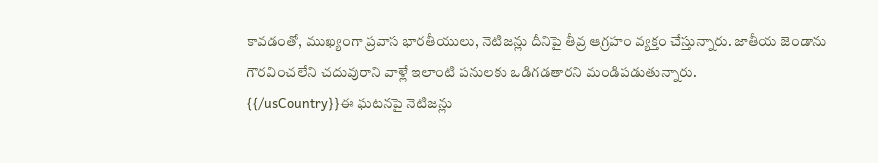కావడంతో, ముఖ్యంగా ప్రవాస భారతీయులు, నెటిజన్లు దీనిపై తీవ్ర ఆగ్రహం వ్యక్తం చేస్తున్నారు. జాతీయ జెండాను గౌరవించలేని చదువురాని వాళ్లే ఇలాంటి పనులకు ఒడిగడతారని మండిపడుతున్నారు.
{{/usCountry}}ఈ ఘటనపై నెటిజన్లు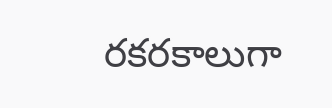రకరకాలుగా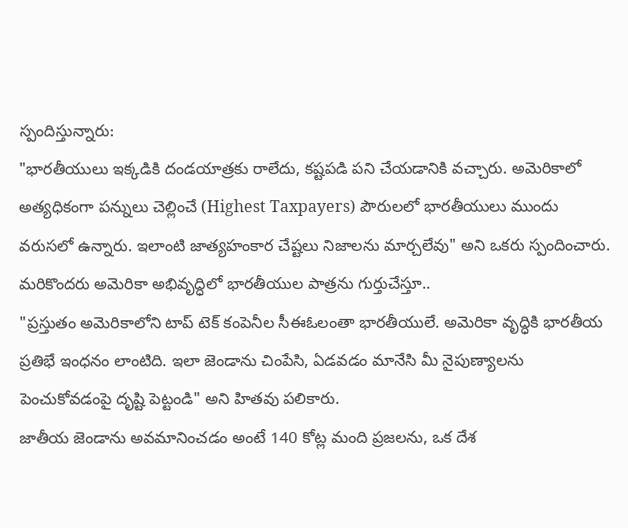స్పందిస్తున్నారు:
"భారతీయులు ఇక్కడికి దండయాత్రకు రాలేదు, కష్టపడి పని చేయడానికి వచ్చారు. అమెరికాలో అత్యధికంగా పన్నులు చెల్లించే (Highest Taxpayers) పౌరులలో భారతీయులు ముందు వరుసలో ఉన్నారు. ఇలాంటి జాత్యహంకార చేష్టలు నిజాలను మార్చలేవు" అని ఒకరు స్పందించారు.
మరికొందరు అమెరికా అభివృద్ధిలో భారతీయుల పాత్రను గుర్తుచేస్తూ..
"ప్రస్తుతం అమెరికాలోని టాప్ టెక్ కంపెనీల సీఈఓలంతా భారతీయులే. అమెరికా వృద్ధికి భారతీయ ప్రతిభే ఇంధనం లాంటిది. ఇలా జెండాను చింపేసి, ఏడవడం మానేసి మీ నైపుణ్యాలను పెంచుకోవడంపై దృష్టి పెట్టండి" అని హితవు పలికారు.
జాతీయ జెండాను అవమానించడం అంటే 140 కోట్ల మంది ప్రజలను, ఒక దేశ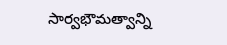సార్వభౌమత్వాన్ని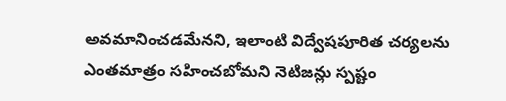అవమానించడమేనని, ఇలాంటి విద్వేషపూరిత చర్యలను ఎంతమాత్రం సహించబోమని నెటిజన్లు స్పష్టం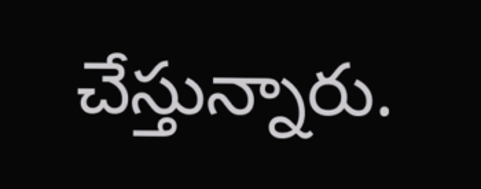చేస్తున్నారు.